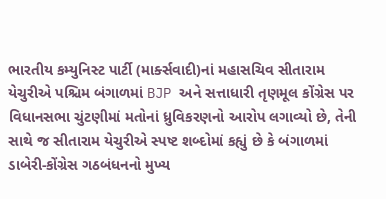ભારતીય કમ્યુનિસ્ટ પાર્ટી (માર્ક્સવાદી)નાં મહાસચિવ સીતારામ યેચુરીએ પશ્ચિમ બંગાળમાં BJP અને સત્તાધારી તૃણમૂલ કોંગ્રેસ પર વિધાનસભા ચુંટણીમાં મતોનાં ધ્રુવિકરણનો આરોપ લગાવ્યો છે, તેની સાથે જ સીતારામ યેચુરીએ સ્પષ્ટ શબ્દોમાં કહ્યું છે કે બંગાળમાં ડાબેરી-કોંગ્રેસ ગઠબંધનનો મુખ્ય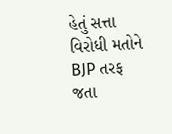હેતું સત્તા વિરોધી મતોને BJP તરફ જતા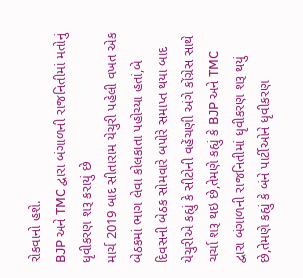રોકવાનો હશે.
BJP અને TMC દ્વારા બંગાળની રાજનિતીમાં મતોનું ધૃવીકરણ શરૂ કરાયું છે
માર્ચ 2019 બાદ સીતારામ યેચુરી પહેલી વખત એક બેઠકમાં ભાગ લેવા કોલકાતા પહોચ્યા હતાં,બે દિવસની બેઠક સોમવારે બપોરે સમાપ્ત થયા બાદ યેચુરીએ કહ્યું કે સીટોની વહેંચણી અંગે કોંગ્રેસ સાથે ચર્ચા શરૂ થઇ છે,તેમણે કહ્યું કે BJP અને TMC દ્વારા બંગાળની રાજનિતીમાં ધૃવીકરણ શરૂ થયું છે,તેમણે કહ્યું કે બંને પાર્ટીઓને ધૃવીકરણ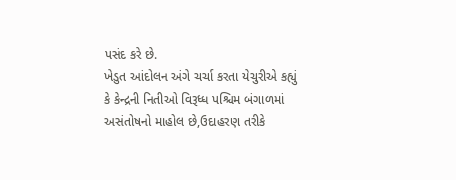પસંદ કરે છે.
ખેડુત આંદોલન અંગે ચર્ચા કરતા યેચુરીએ કહ્યું કે કેન્દ્રની નિતીઓ વિરૂધ્ધ પશ્ચિમ બંગાળમાં અસંતોષનો માહોલ છે,ઉદાહરણ તરીકે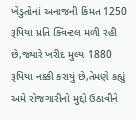ખેડુતોનાં અનાજની કિંમત 1250 રૂપિયા પ્રતિ ક્વિન્ટલ મળી રહી છે,જ્યારે ખરીદ મુલ્ય 1880 રૂપિયા નક્કી કરાયું છે,તેમણે કહ્યું અમે રોજગારીનો મુદ્દો ઉઠાવીને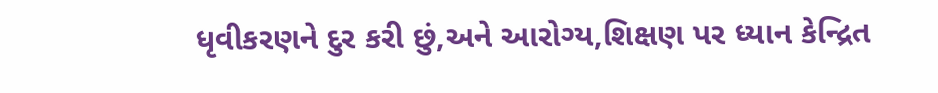ધૃવીકરણને દુર કરી છું,અને આરોગ્ય,શિક્ષણ પર ધ્યાન કેન્દ્રિત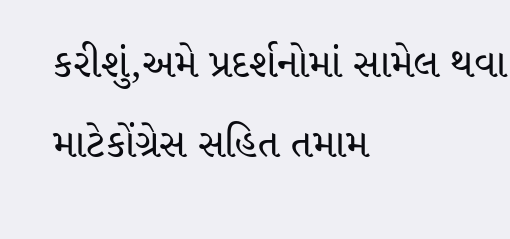કરીશું,અમે પ્રદર્શનોમાં સામેલ થવા માટેકોંગ્રેસ સહિત તમામ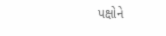પક્ષોને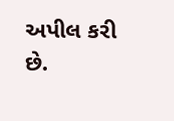અપીલ કરી છે.